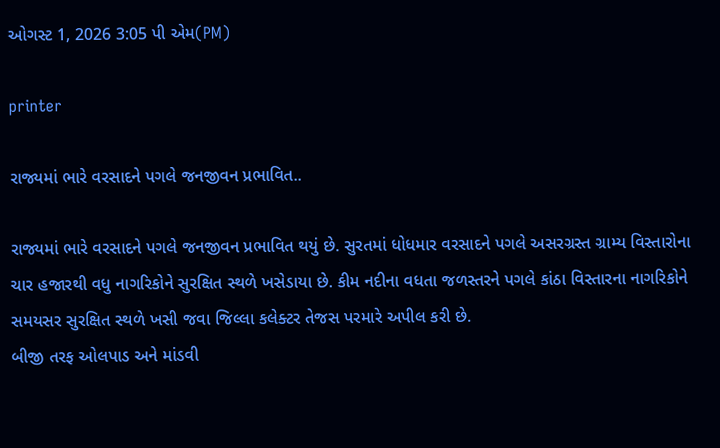ઓગસ્ટ 1, 2026 3:05 પી એમ(PM)

printer

રાજ્યમાં ભારે વરસાદને પગલે જનજીવન પ્રભાવિત..

રાજ્યમાં ભારે વરસાદને પગલે જનજીવન પ્રભાવિત થયું છે. સુરતમાં ધોધમાર વરસાદને પગલે અસરગ્રસ્ત ગ્રામ્ય વિસ્તારોના ચાર હજારથી વધુ નાગરિકોને સુરક્ષિત સ્થળે ખસેડાયા છે. કીમ નદીના વધતા જળસ્તરને પગલે કાંઠા વિસ્તારના નાગરિકોને સમયસર સુરક્ષિત સ્થળે ખસી જવા જિલ્લા કલેક્ટર તેજસ પરમારે અપીલ કરી છે.
બીજી તરફ ઓલપાડ અને માંડવી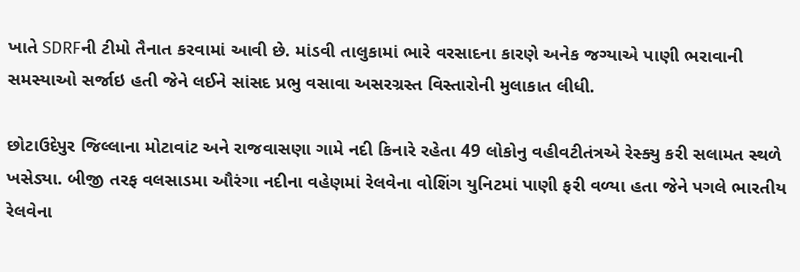ખાતે SDRFની ટીમો તૈનાત કરવામાં આવી છે. માંડવી તાલુકામાં ભારે વરસાદના કારણે અનેક જગ્યાએ પાણી ભરાવાની સમસ્યાઓ સર્જાઇ હતી જેને લઈને સાંસદ પ્રભુ વસાવા અસરગ્રસ્ત વિસ્તારોની મુલાકાત લીધી.

છોટાઉદેપુર જિલ્લાના મોટાવાંટ અને રાજવાસણા ગામે નદી કિનારે રહેતા 49 લોકોનુ વહીવટીતંત્રએ રેસ્ક્યુ કરી સલામત સ્થળે ખસેડ્યા. બીજી તરફ વલસાડમા ઔરંગા નદીના વહેણમાં રેલવેના વોશિંગ યુનિટમાં પાણી ફરી વળ્યા હતા જેને પગલે ભારતીય રેલવેના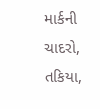માર્કની ચાદરો, તકિયા,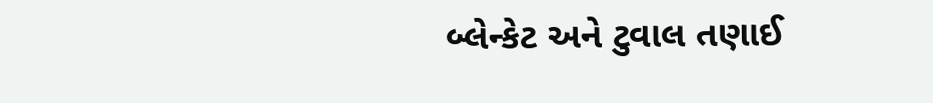બ્લેન્કેટ અને ટુવાલ તણાઈ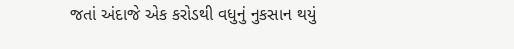જતાં અંદાજે એક કરોડથી વધુનું નુકસાન થયું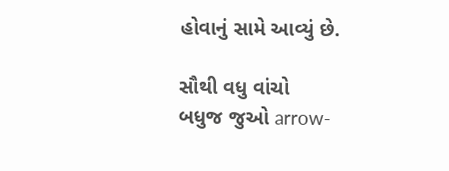હોવાનું સામે આવ્યું છે.

સૌથી વધુ વાંચો
બધુજ જુઓ arrow-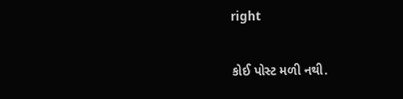right

કોઈ પોસ્ટ મળી નથી.